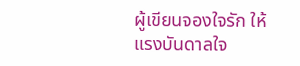ผู้เขียนจองใจรัก ให้แรงบันดาลใจ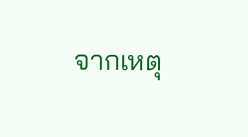จากเหตุ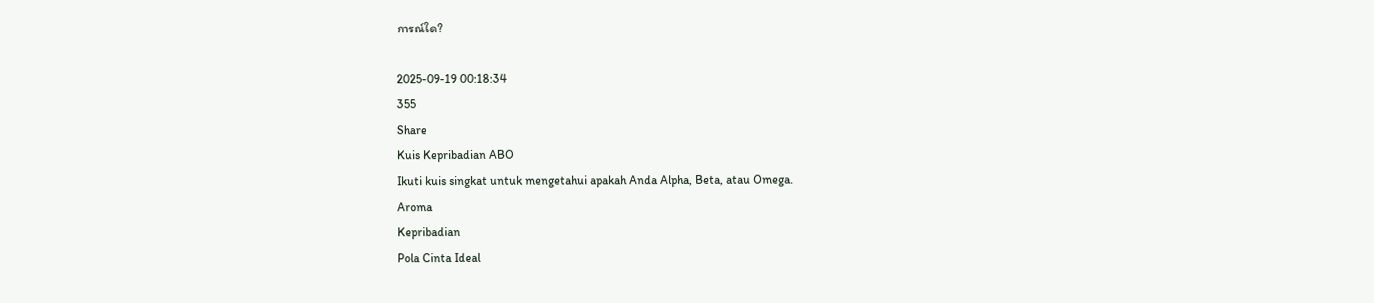การณ์ใด?

2025-09-19 00:18:34
355
Share
Kuis Kepribadian ABO
Ikuti kuis singkat untuk mengetahui apakah Anda Alpha, Beta, atau Omega.
Aroma
Kepribadian
Pola Cinta Ideal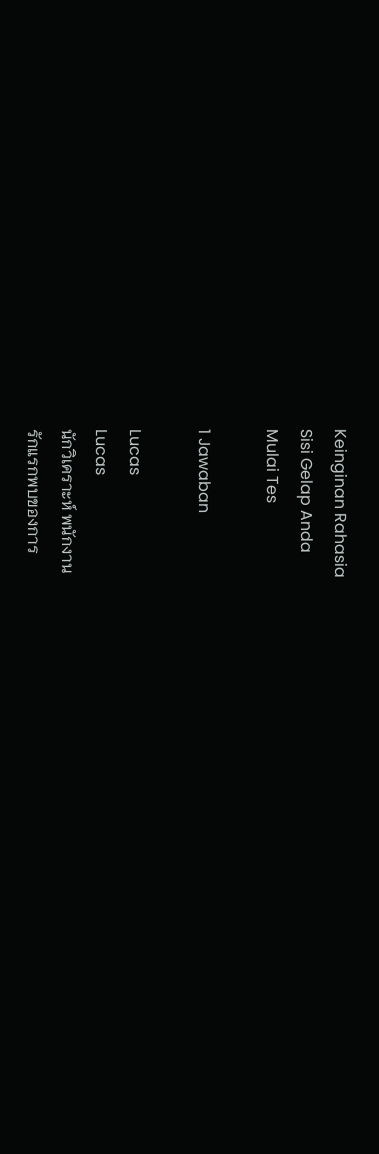Keinginan Rahasia
Sisi Gelap Anda
Mulai Tes

1 Jawaban

Lucas
Lucas
นักวิเคราะห์ พนักงาน
รักแรกพบของการ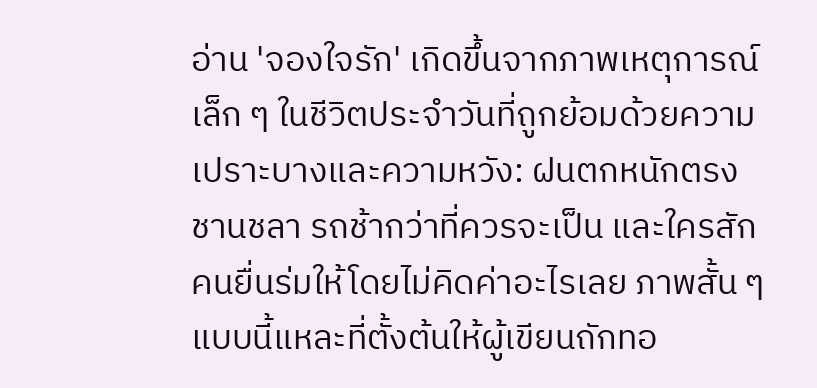อ่าน 'จองใจรัก' เกิดขึ้นจากภาพเหตุการณ์เล็ก ๆ ในชีวิตประจำวันที่ถูกย้อมด้วยความเปราะบางและความหวัง: ฝนตกหนักตรงชานชลา รถช้ากว่าที่ควรจะเป็น และใครสักคนยื่นร่มให้โดยไม่คิดค่าอะไรเลย ภาพสั้น ๆ แบบนี้แหละที่ตั้งต้นให้ผู้เขียนถักทอ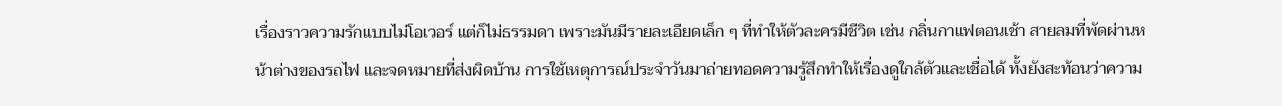เรื่องราวความรักแบบไม่โอเวอร์ แต่ก็ไม่ธรรมดา เพราะมันมีรายละเอียดเล็ก ๆ ที่ทำให้ตัวละครมีชีวิต เช่น กลิ่นกาแฟตอนเช้า สายลมที่พัดผ่านหน้าต่างของรถไฟ และจดหมายที่ส่งผิดบ้าน การใช้เหตุการณ์ประจำวันมาถ่ายทอดความรู้สึกทำให้เรื่องดูใกล้ตัวและเชื่อได้ ทั้งยังสะท้อนว่าความ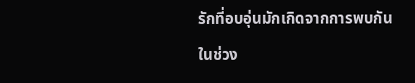รักที่อบอุ่นมักเกิดจากการพบกันในช่วง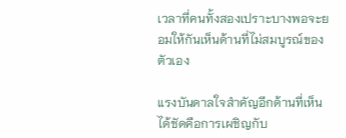เวลาที่คนทั้งสองเปราะบางพอจะยอมให้กันเห็นด้านที่ไม่สมบูรณ์ของตัวเอง

แรงบันดาลใจสำคัญอีกด้านที่เห็นได้ชัดคือการเผชิญกับ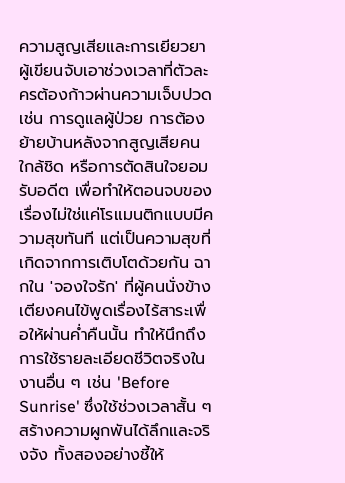ความสูญเสียและการเยียวยา ผู้เขียนจับเอาช่วงเวลาที่ตัวละครต้องก้าวผ่านความเจ็บปวด เช่น การดูแลผู้ป่วย การต้องย้ายบ้านหลังจากสูญเสียคนใกล้ชิด หรือการตัดสินใจยอมรับอดีต เพื่อทำให้ตอนจบของเรื่องไม่ใช่แค่โรแมนติกแบบมีความสุขทันที แต่เป็นความสุขที่เกิดจากการเติบโตด้วยกัน ฉากใน 'จองใจรัก' ที่ผู้คนนั่งข้างเตียงคนไข้พูดเรื่องไร้สาระเพื่อให้ผ่านค่ำคืนนั้น ทำให้นึกถึงการใช้รายละเอียดชีวิตจริงในงานอื่น ๆ เช่น 'Before Sunrise' ซึ่งใช้ช่วงเวลาสั้น ๆ สร้างความผูกพันได้ลึกและจริงจัง ทั้งสองอย่างชี้ให้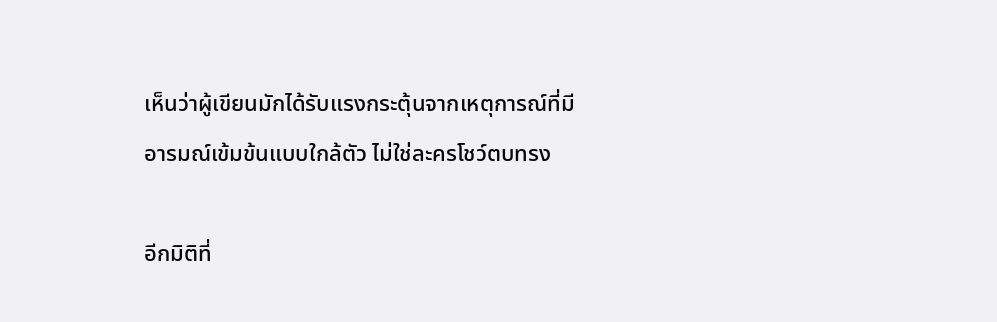เห็นว่าผู้เขียนมักได้รับแรงกระตุ้นจากเหตุการณ์ที่มีอารมณ์เข้มข้นแบบใกล้ตัว ไม่ใช่ละครโชว์ตบทรง

อีกมิติที่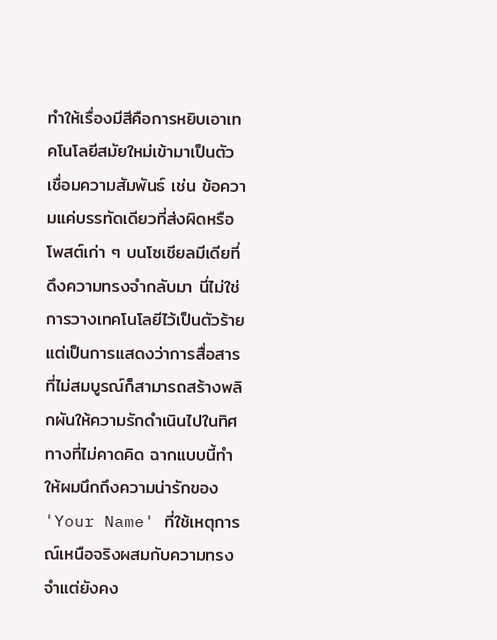ทำให้เรื่องมีสีคือการหยิบเอาเทคโนโลยีสมัยใหม่เข้ามาเป็นตัวเชื่อมความสัมพันธ์ เช่น ข้อความแค่บรรทัดเดียวที่ส่งผิดหรือโพสต์เก่า ๆ บนโซเชียลมีเดียที่ดึงความทรงจำกลับมา นี่ไม่ใช่การวางเทคโนโลยีไว้เป็นตัวร้าย แต่เป็นการแสดงว่าการสื่อสารที่ไม่สมบูรณ์ก็สามารถสร้างพลิกผันให้ความรักดำเนินไปในทิศทางที่ไม่คาดคิด ฉากแบบนี้ทำให้ผมนึกถึงความน่ารักของ 'Your Name' ที่ใช้เหตุการณ์เหนือจริงผสมกับความทรงจำแต่ยังคง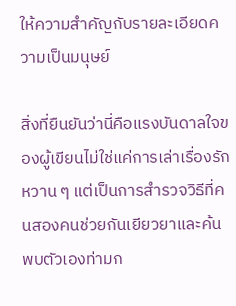ให้ความสำคัญกับรายละเอียดความเป็นมนุษย์

สิ่งที่ยืนยันว่านี่คือแรงบันดาลใจของผู้เขียนไม่ใช่แค่การเล่าเรื่องรักหวาน ๆ แต่เป็นการสำรวจวิธีที่คนสองคนช่วยกันเยียวยาและค้นพบตัวเองท่ามก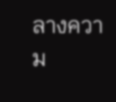ลางความ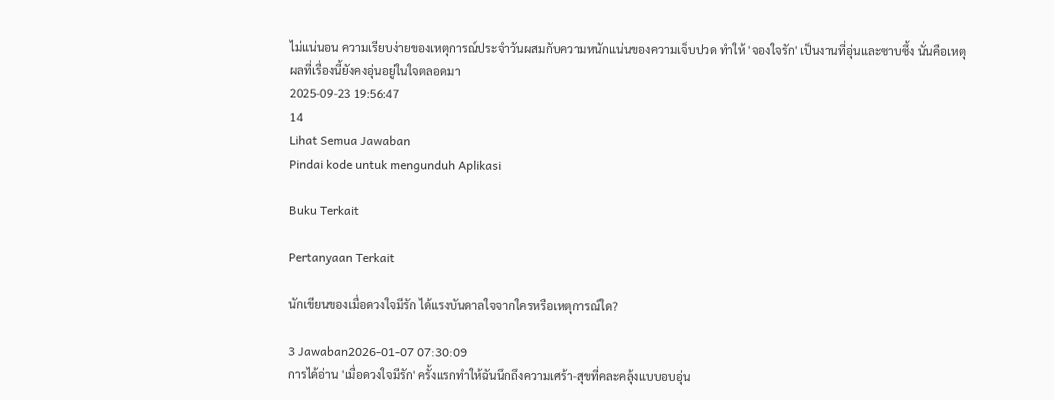ไม่แน่นอน ความเรียบง่ายของเหตุการณ์ประจำวันผสมกับความหนักแน่นของความเจ็บปวด ทำให้ 'จองใจรัก' เป็นงานที่อุ่นและซาบซึ้ง นั่นคือเหตุผลที่เรื่องนี้ยังคงอุ่นอยู่ในใจตลอดมา
2025-09-23 19:56:47
14
Lihat Semua Jawaban
Pindai kode untuk mengunduh Aplikasi

Buku Terkait

Pertanyaan Terkait

นักเขียนของเมื่อดวงใจมีรัก ได้แรงบันดาลใจจากใครหรือเหตุการณ์ใด?

3 Jawaban2026-01-07 07:30:09
การได้อ่าน 'เมื่อดวงใจมีรัก' ครั้งแรกทำให้ฉันนึกถึงความเศร้า-สุขที่คละคลุ้งแบบอบอุ่น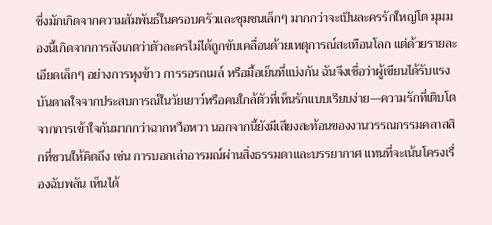ซึ่งมักเกิดจากความสัมพันธ์ในครอบครัวและชุมชนเล็กๆ มากกว่าจะเป็นละครรักใหญ่โต มุมมองนี้เกิดจากการสังเกตว่าตัวละครไม่ได้ถูกขับเคลื่อนด้วยเหตุการณ์สะเทือนโลก แต่ด้วยรายละเอียดเล็กๆ อย่างการหุงข้าว การรอรถเมล์ หรือมื้อเย็นที่แบ่งกัน ฉันจึงเชื่อว่าผู้เขียนได้รับแรงบันดาลใจจากประสบการณ์ในวัยเยาว์หรือคนใกล้ตัวที่เห็นรักแบบเรียบง่าย—ความรักที่เติบโตจากการเข้าใจกันมากกว่าฉากหวือหวา นอกจากนี้ยังมีเสียงสะท้อนของงานวรรณกรรมคลาสสิกที่ชวนให้คิดถึง เช่น การบอกเล่าอารมณ์ผ่านสิ่งธรรมดาและบรรยากาศ แทนที่จะเน้นโครงเรื่องฉับพลัน เห็นได้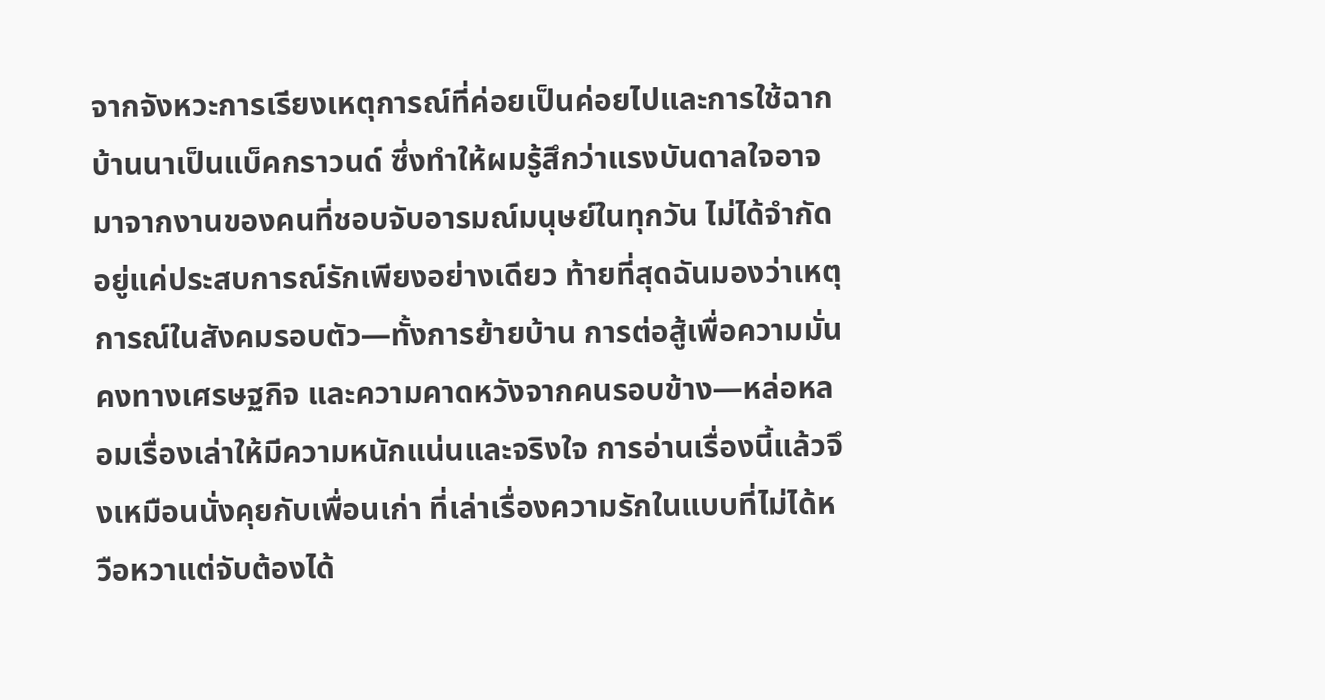จากจังหวะการเรียงเหตุการณ์ที่ค่อยเป็นค่อยไปและการใช้ฉากบ้านนาเป็นแบ็คกราวนด์ ซึ่งทำให้ผมรู้สึกว่าแรงบันดาลใจอาจมาจากงานของคนที่ชอบจับอารมณ์มนุษย์ในทุกวัน ไม่ได้จำกัดอยู่แค่ประสบการณ์รักเพียงอย่างเดียว ท้ายที่สุดฉันมองว่าเหตุการณ์ในสังคมรอบตัว—ทั้งการย้ายบ้าน การต่อสู้เพื่อความมั่นคงทางเศรษฐกิจ และความคาดหวังจากคนรอบข้าง—หล่อหลอมเรื่องเล่าให้มีความหนักแน่นและจริงใจ การอ่านเรื่องนี้แล้วจึงเหมือนนั่งคุยกับเพื่อนเก่า ที่เล่าเรื่องความรักในแบบที่ไม่ได้หวือหวาแต่จับต้องได้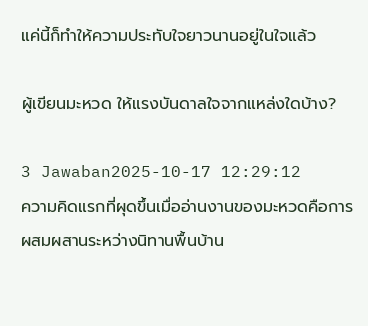แค่นี้ก็ทำให้ความประทับใจยาวนานอยู่ในใจแล้ว

ผู้เขียนมะหวด ให้แรงบันดาลใจจากแหล่งใดบ้าง?

3 Jawaban2025-10-17 12:29:12
ความคิดแรกที่ผุดขึ้นเมื่ออ่านงานของมะหวดคือการผสมผสานระหว่างนิทานพื้นบ้าน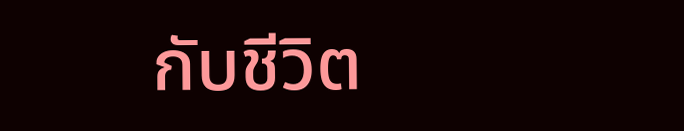กับชีวิต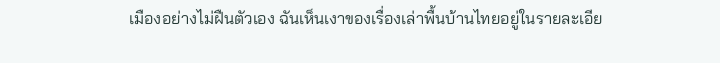เมืองอย่างไม่ฝืนตัวเอง ฉันเห็นเงาของเรื่องเล่าพื้นบ้านไทยอยู่ในรายละเอีย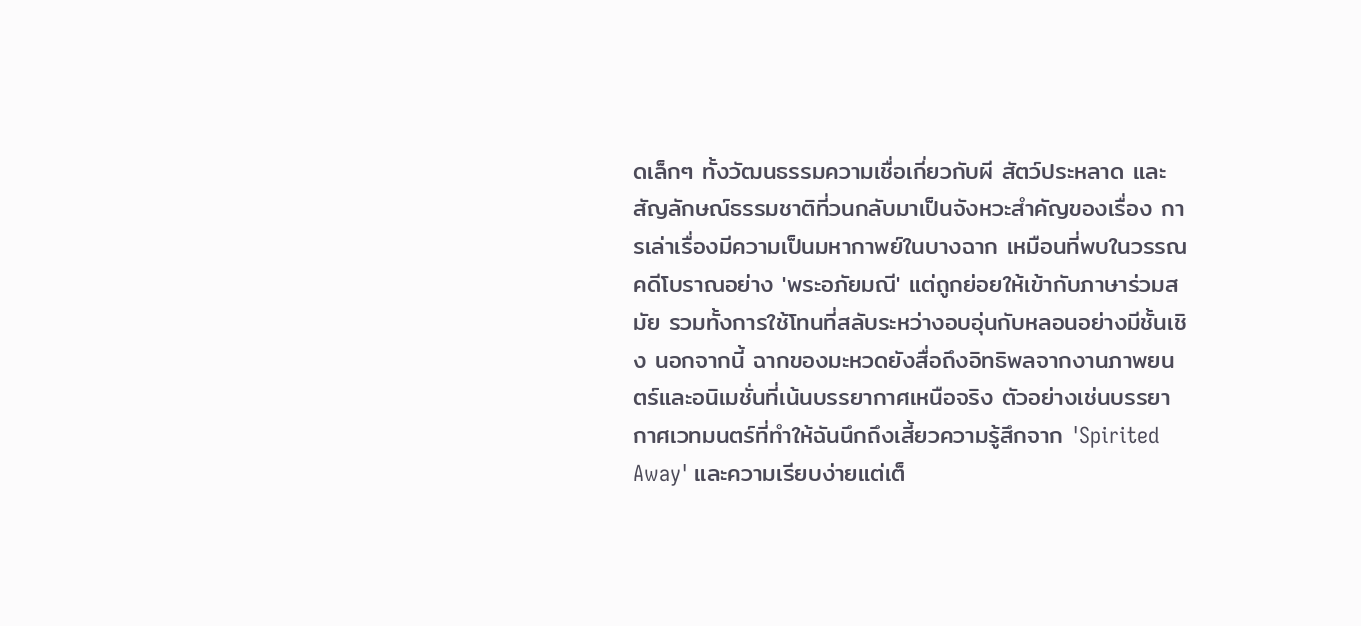ดเล็กๆ ทั้งวัฒนธรรมความเชื่อเกี่ยวกับผี สัตว์ประหลาด และสัญลักษณ์ธรรมชาติที่วนกลับมาเป็นจังหวะสำคัญของเรื่อง การเล่าเรื่องมีความเป็นมหากาพย์ในบางฉาก เหมือนที่พบในวรรณคดีโบราณอย่าง 'พระอภัยมณี' แต่ถูกย่อยให้เข้ากับภาษาร่วมสมัย รวมทั้งการใช้โทนที่สลับระหว่างอบอุ่นกับหลอนอย่างมีชั้นเชิง นอกจากนี้ ฉากของมะหวดยังสื่อถึงอิทธิพลจากงานภาพยนตร์และอนิเมชั่นที่เน้นบรรยากาศเหนือจริง ตัวอย่างเช่นบรรยากาศเวทมนตร์ที่ทำให้ฉันนึกถึงเสี้ยวความรู้สึกจาก 'Spirited Away' และความเรียบง่ายแต่เต็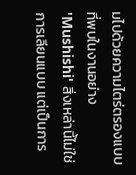มไปด้วยความไตร่ตรองแบบที่พบในงานอย่าง 'Mushishi' สิ่งเหล่านี้ไม่ใช่การเลียนแบบ แต่เป็นการ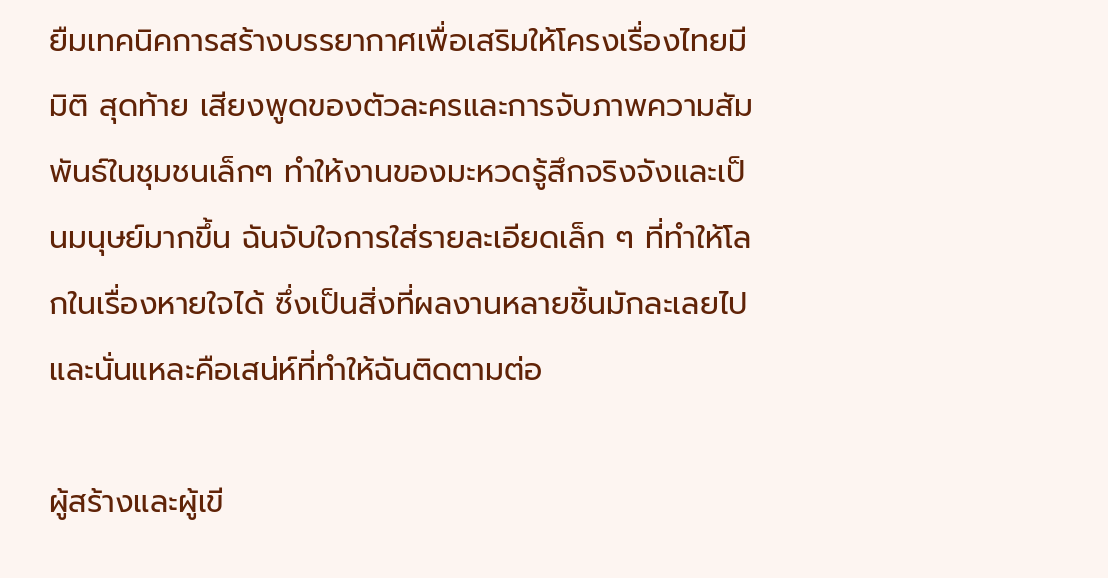ยืมเทคนิคการสร้างบรรยากาศเพื่อเสริมให้โครงเรื่องไทยมีมิติ สุดท้าย เสียงพูดของตัวละครและการจับภาพความสัมพันธ์ในชุมชนเล็กๆ ทำให้งานของมะหวดรู้สึกจริงจังและเป็นมนุษย์มากขึ้น ฉันจับใจการใส่รายละเอียดเล็ก ๆ ที่ทำให้โลกในเรื่องหายใจได้ ซึ่งเป็นสิ่งที่ผลงานหลายชิ้นมักละเลยไป และนั่นแหละคือเสน่ห์ที่ทำให้ฉันติดตามต่อ

ผู้สร้างและผู้เขี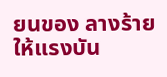ยนของ ลางร้าย ให้แรงบัน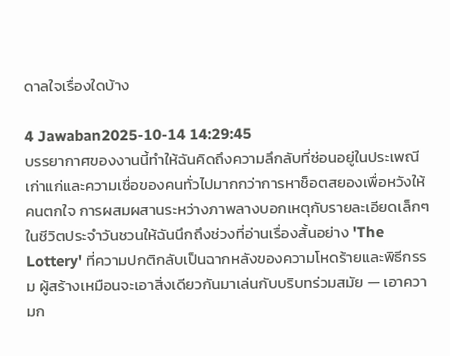ดาลใจเรื่องใดบ้าง

4 Jawaban2025-10-14 14:29:45
บรรยากาศของงานนี้ทำให้ฉันคิดถึงความลึกลับที่ซ่อนอยู่ในประเพณีเก่าแก่และความเชื่อของคนทั่วไปมากกว่าการหาช็อตสยองเพื่อหวังให้คนตกใจ การผสมผสานระหว่างภาพลางบอกเหตุกับรายละเอียดเล็กๆ ในชีวิตประจำวันชวนให้ฉันนึกถึงช่วงที่อ่านเรื่องสั้นอย่าง 'The Lottery' ที่ความปกติกลับเป็นฉากหลังของความโหดร้ายและพิธีกรรม ผู้สร้างเหมือนจะเอาสิ่งเดียวกันมาเล่นกับบริบทร่วมสมัย — เอาความก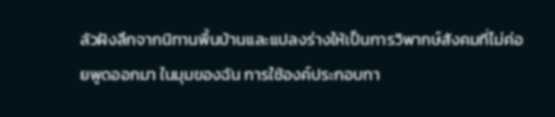ลัวฝังลึกจากนิทานพื้นบ้านและแปลงร่างให้เป็นการวิพากษ์สังคมที่ไม่ค่อยพูดออกมา ในมุมของฉัน การใช้องค์ประกอบทา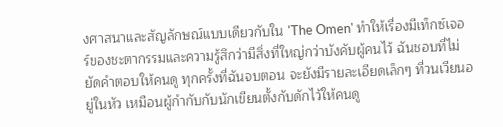งศาสนาและสัญลักษณ์แบบเดียวกับใน 'The Omen' ทำให้เรื่องมีเท็กซ์เจอร์ของชะตากรรมและความรู้สึกว่ามีสิ่งที่ใหญ่กว่าบังคับผู้คนไว้ ฉันชอบที่ไม่ยัดคำตอบให้คนดู ทุกครั้งที่ฉันจบตอน จะยังมีรายละเอียดเล็กๆ ที่วนเวียนอยู่ในหัว เหมือนผู้กำกับกับนักเขียนตั้งกับดักไว้ให้คนดู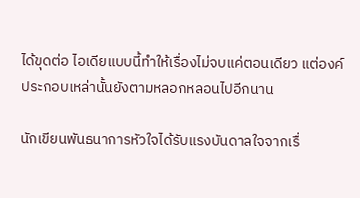ได้ขุดต่อ ไอเดียแบบนี้ทำให้เรื่องไม่จบแค่ตอนเดียว แต่องค์ประกอบเหล่านั้นยังตามหลอกหลอนไปอีกนาน

นักเขียนพันธนาการหัวใจได้รับแรงบันดาลใจจากเรื่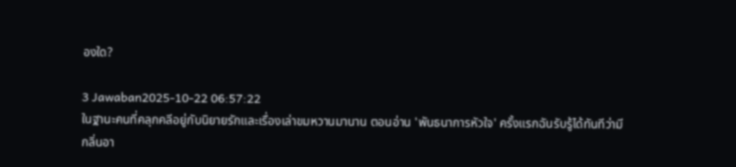องใด?

3 Jawaban2025-10-22 06:57:22
ในฐานะคนที่คลุกคลีอยู่กับนิยายรักและเรื่องเล่าขมหวานมานาน ตอนอ่าน 'พันธนาการหัวใจ' ครั้งแรกฉันรับรู้ได้ทันทีว่ามีกลิ่นอา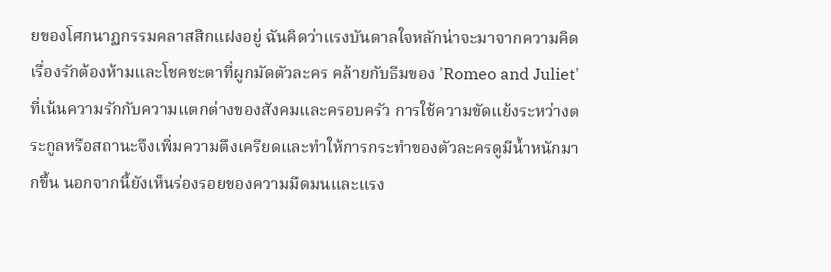ยของโศกนาฏกรรมคลาสสิกแฝงอยู่ ฉันคิดว่าแรงบันดาลใจหลักน่าจะมาจากความคิดเรื่องรักต้องห้ามและโชคชะตาที่ผูกมัดตัวละคร คล้ายกับธีมของ 'Romeo and Juliet' ที่เน้นความรักกับความแตกต่างของสังคมและครอบครัว การใช้ความขัดแย้งระหว่างตระกูลหรือสถานะจึงเพิ่มความตึงเครียดและทำให้การกระทำของตัวละครดูมีน้ำหนักมากขึ้น นอกจากนี้ยังเห็นร่องรอยของความมืดมนและแรง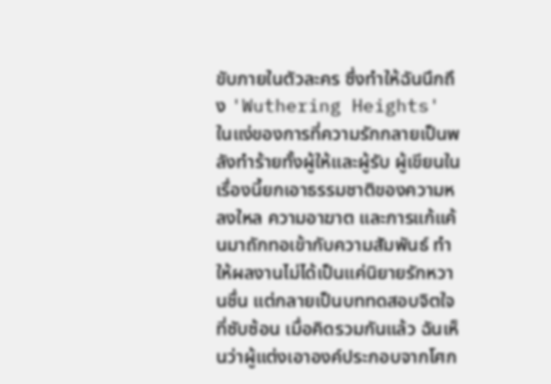ขับภายในตัวละคร ซึ่งทำให้ฉันนึกถึง 'Wuthering Heights' ในแง่ของการที่ความรักกลายเป็นพลังทำร้ายทั้งผู้ให้และผู้รับ ผู้เขียนในเรื่องนี้ยกเอาธรรมชาติของความหลงใหล ความอาฆาต และการแก้แค้นมาถักทอเข้ากับความสัมพันธ์ ทำให้ผลงานไม่ได้เป็นแค่นิยายรักหวานชื่น แต่กลายเป็นบททดสอบจิตใจที่ซับซ้อน เมื่อคิดรวมกันแล้ว ฉันเห็นว่าผู้แต่งเอาองค์ประกอบจากโศก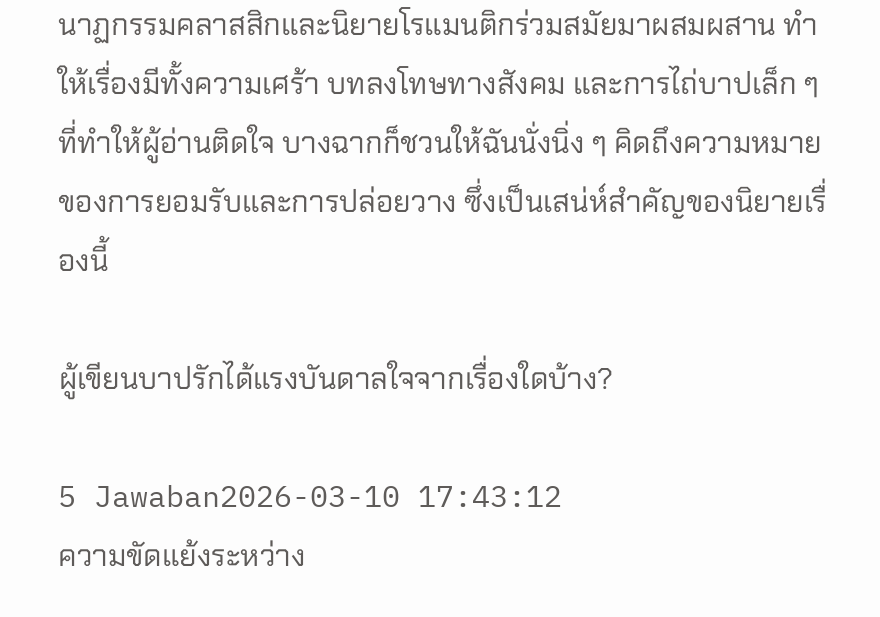นาฏกรรมคลาสสิกและนิยายโรแมนติกร่วมสมัยมาผสมผสาน ทำให้เรื่องมีทั้งความเศร้า บทลงโทษทางสังคม และการไถ่บาปเล็ก ๆ ที่ทำให้ผู้อ่านติดใจ บางฉากก็ชวนให้ฉันนั่งนิ่ง ๆ คิดถึงความหมายของการยอมรับและการปล่อยวาง ซึ่งเป็นเสน่ห์สำคัญของนิยายเรื่องนี้

ผู้เขียนบาปรักได้แรงบันดาลใจจากเรื่องใดบ้าง?

5 Jawaban2026-03-10 17:43:12
ความขัดแย้งระหว่าง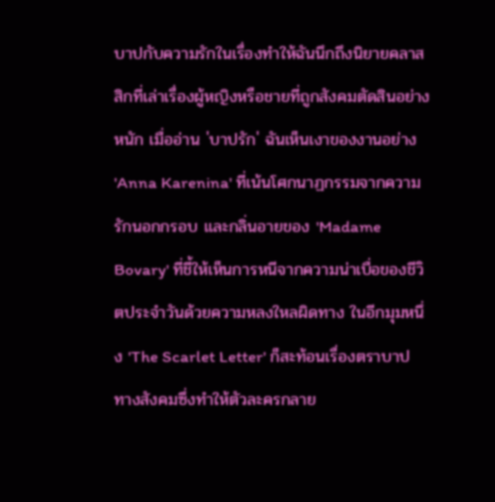บาปกับความรักในเรื่องทำให้ฉันนึกถึงนิยายคลาสสิกที่เล่าเรื่องผู้หญิงหรือชายที่ถูกสังคมตัดสินอย่างหนัก เมื่ออ่าน 'บาปรัก' ฉันเห็นเงาของงานอย่าง 'Anna Karenina' ที่เน้นโศกนาฏกรรมจากความรักนอกกรอบ และกลิ่นอายของ 'Madame Bovary' ที่ชี้ให้เห็นการหนีจากความน่าเบื่อของชีวิตประจำวันด้วยความหลงใหลผิดทาง ในอีกมุมหนึ่ง 'The Scarlet Letter' ก็สะท้อนเรื่องตราบาปทางสังคมซึ่งทำให้ตัวละครกลาย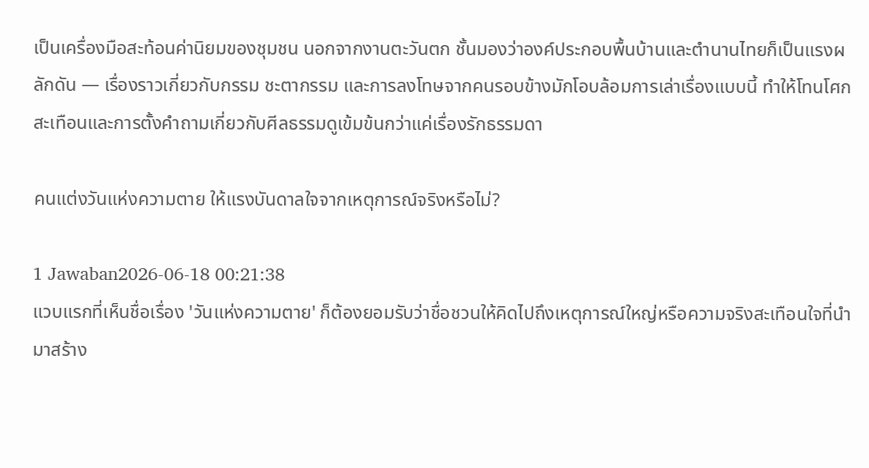เป็นเครื่องมือสะท้อนค่านิยมของชุมชน นอกจากงานตะวันตก ชั้นมองว่าองค์ประกอบพื้นบ้านและตำนานไทยก็เป็นแรงผลักดัน — เรื่องราวเกี่ยวกับกรรม ชะตากรรม และการลงโทษจากคนรอบข้างมักโอบล้อมการเล่าเรื่องแบบนี้ ทำให้โทนโศกสะเทือนและการตั้งคำถามเกี่ยวกับศีลธรรมดูเข้มข้นกว่าแค่เรื่องรักธรรมดา

คนแต่งวันแห่งความตาย ให้แรงบันดาลใจจากเหตุการณ์จริงหรือไม่?

1 Jawaban2026-06-18 00:21:38
แวบแรกที่เห็นชื่อเรื่อง 'วันแห่งความตาย' ก็ต้องยอมรับว่าชื่อชวนให้คิดไปถึงเหตุการณ์ใหญ่หรือความจริงสะเทือนใจที่นำมาสร้าง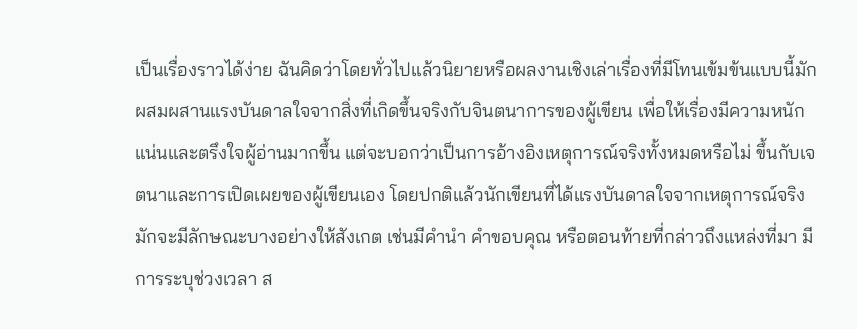เป็นเรื่องราวได้ง่าย ฉันคิดว่าโดยทั่วไปแล้วนิยายหรือผลงานเชิงเล่าเรื่องที่มีโทนเข้มข้นแบบนี้มักผสมผสานแรงบันดาลใจจากสิ่งที่เกิดขึ้นจริงกับจินตนาการของผู้เขียน เพื่อให้เรื่องมีความหนักแน่นและตรึงใจผู้อ่านมากขึ้น แต่จะบอกว่าเป็นการอ้างอิงเหตุการณ์จริงทั้งหมดหรือไม่ ขึ้นกับเจตนาและการเปิดเผยของผู้เขียนเอง โดยปกติแล้วนักเขียนที่ได้แรงบันดาลใจจากเหตุการณ์จริงมักจะมีลักษณะบางอย่างให้สังเกต เช่นมีคำนำ คำขอบคุณ หรือตอนท้ายที่กล่าวถึงแหล่งที่มา มีการระบุช่วงเวลา ส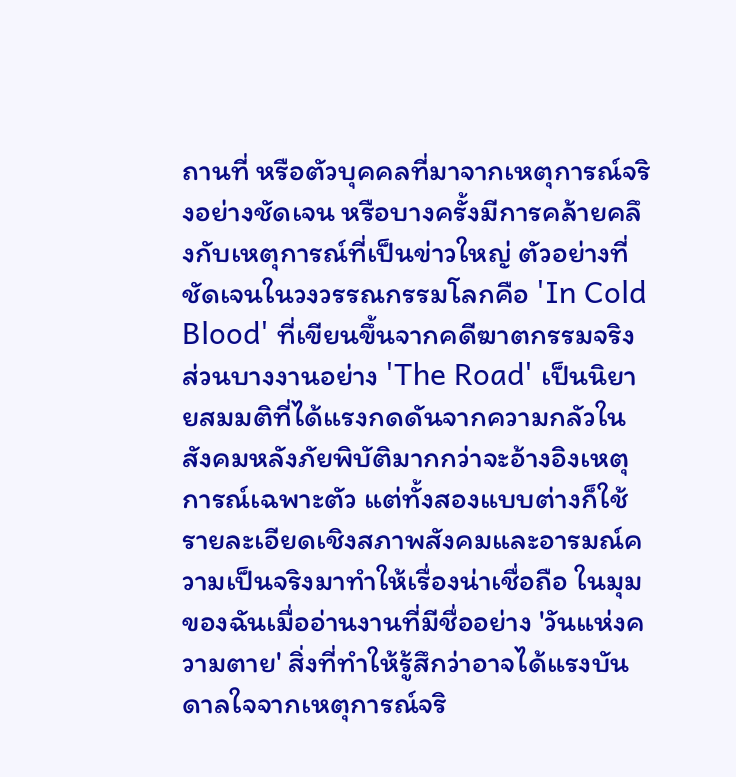ถานที่ หรือตัวบุคคลที่มาจากเหตุการณ์จริงอย่างชัดเจน หรือบางครั้งมีการคล้ายคลึงกับเหตุการณ์ที่เป็นข่าวใหญ่ ตัวอย่างที่ชัดเจนในวงวรรณกรรมโลกคือ 'In Cold Blood' ที่เขียนขึ้นจากคดีฆาตกรรมจริง ส่วนบางงานอย่าง 'The Road' เป็นนิยายสมมติที่ได้แรงกดดันจากความกลัวในสังคมหลังภัยพิบัติมากกว่าจะอ้างอิงเหตุการณ์เฉพาะตัว แต่ทั้งสองแบบต่างก็ใช้รายละเอียดเชิงสภาพสังคมและอารมณ์ความเป็นจริงมาทำให้เรื่องน่าเชื่อถือ ในมุมของฉันเมื่ออ่านงานที่มีชื่ออย่าง 'วันแห่งความตาย' สิ่งที่ทำให้รู้สึกว่าอาจได้แรงบันดาลใจจากเหตุการณ์จริ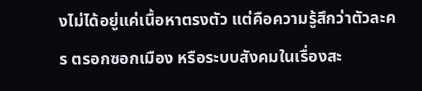งไม่ได้อยู่แค่เนื้อหาตรงตัว แต่คือความรู้สึกว่าตัวละคร ตรอกซอกเมือง หรือระบบสังคมในเรื่องสะ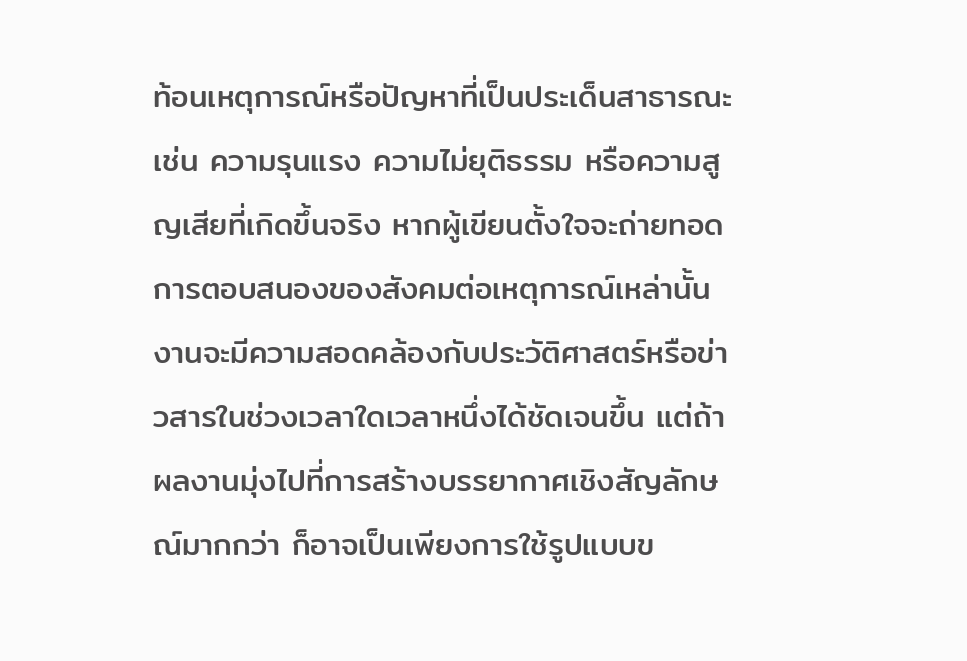ท้อนเหตุการณ์หรือปัญหาที่เป็นประเด็นสาธารณะ เช่น ความรุนแรง ความไม่ยุติธรรม หรือความสูญเสียที่เกิดขึ้นจริง หากผู้เขียนตั้งใจจะถ่ายทอดการตอบสนองของสังคมต่อเหตุการณ์เหล่านั้น งานจะมีความสอดคล้องกับประวัติศาสตร์หรือข่าวสารในช่วงเวลาใดเวลาหนึ่งได้ชัดเจนขึ้น แต่ถ้าผลงานมุ่งไปที่การสร้างบรรยากาศเชิงสัญลักษณ์มากกว่า ก็อาจเป็นเพียงการใช้รูปแบบข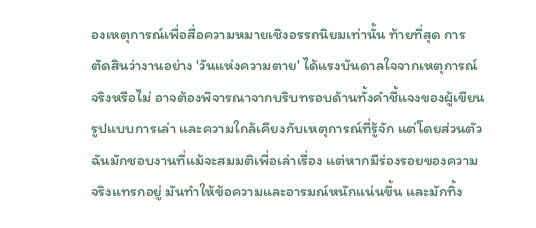องเหตุการณ์เพื่อสื่อความหมายเชิงอรรถนิยมเท่านั้น ท้ายที่สุด การตัดสินว่างานอย่าง 'วันแห่งความตาย' ได้แรงบันดาลใจจากเหตุการณ์จริงหรือไม่ อาจต้องพิจารณาจากบริบทรอบด้านทั้งคำชี้แจงของผู้เขียน รูปแบบการเล่า และความใกล้เคียงกับเหตุการณ์ที่รู้จัก แต่โดยส่วนตัวฉันมักชอบงานที่แม้จะสมมติเพื่อเล่าเรื่อง แต่หากมีร่องรอยของความจริงแทรกอยู่ มันทำให้ข้อความและอารมณ์หนักแน่นขึ้น และมักทิ้ง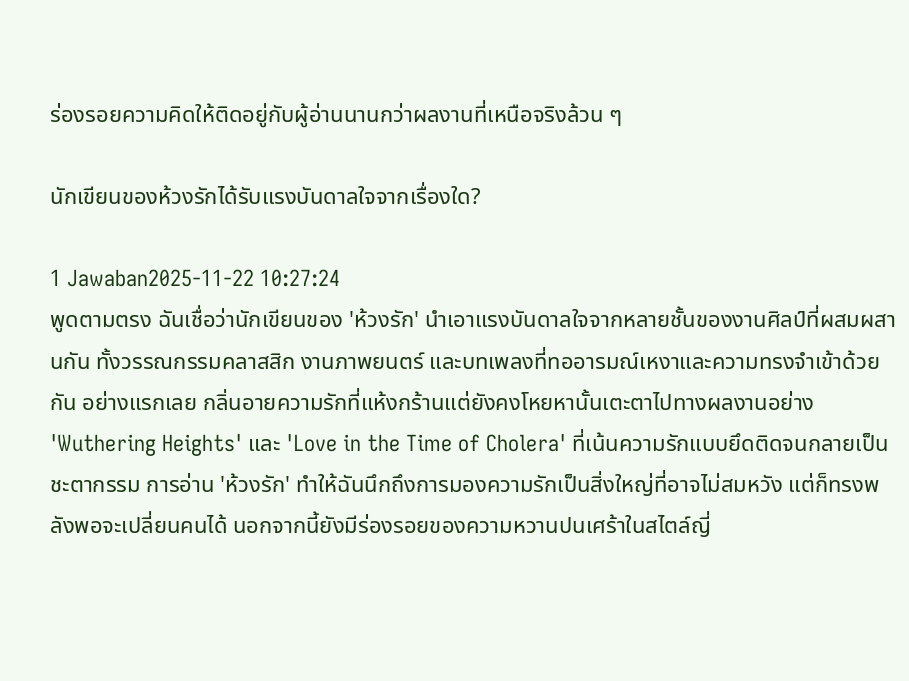ร่องรอยความคิดให้ติดอยู่กับผู้อ่านนานกว่าผลงานที่เหนือจริงล้วน ๆ

นักเขียนของห้วงรักได้รับแรงบันดาลใจจากเรื่องใด?

1 Jawaban2025-11-22 10:27:24
พูดตามตรง ฉันเชื่อว่านักเขียนของ 'ห้วงรัก' นำเอาแรงบันดาลใจจากหลายชั้นของงานศิลป์ที่ผสมผสานกัน ทั้งวรรณกรรมคลาสสิก งานภาพยนตร์ และบทเพลงที่ทออารมณ์เหงาและความทรงจำเข้าด้วยกัน อย่างแรกเลย กลิ่นอายความรักที่แห้งกร้านแต่ยังคงโหยหานั้นเตะตาไปทางผลงานอย่าง 'Wuthering Heights' และ 'Love in the Time of Cholera' ที่เน้นความรักแบบยึดติดจนกลายเป็นชะตากรรม การอ่าน 'ห้วงรัก' ทำให้ฉันนึกถึงการมองความรักเป็นสิ่งใหญ่ที่อาจไม่สมหวัง แต่ก็ทรงพลังพอจะเปลี่ยนคนได้ นอกจากนี้ยังมีร่องรอยของความหวานปนเศร้าในสไตล์ญี่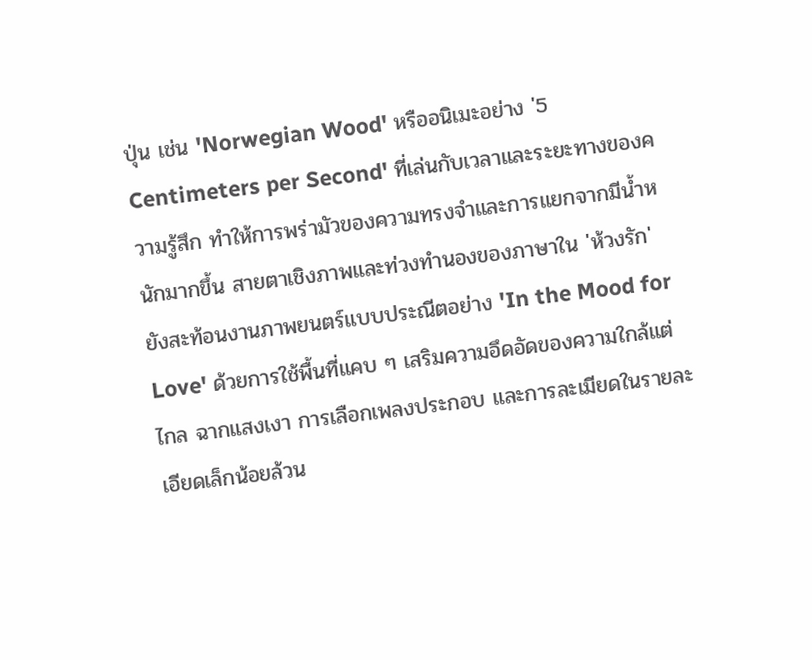ปุ่น เช่น 'Norwegian Wood' หรืออนิเมะอย่าง '5 Centimeters per Second' ที่เล่นกับเวลาและระยะทางของความรู้สึก ทำให้การพร่ามัวของความทรงจำและการแยกจากมีน้ำหนักมากขึ้น สายตาเชิงภาพและท่วงทำนองของภาษาใน 'ห้วงรัก' ยังสะท้อนงานภาพยนตร์แบบประณีตอย่าง 'In the Mood for Love' ด้วยการใช้พื้นที่แคบ ๆ เสริมความอึดอัดของความใกล้แต่ไกล ฉากแสงเงา การเลือกเพลงประกอบ และการละเมียดในรายละเอียดเล็กน้อยล้วน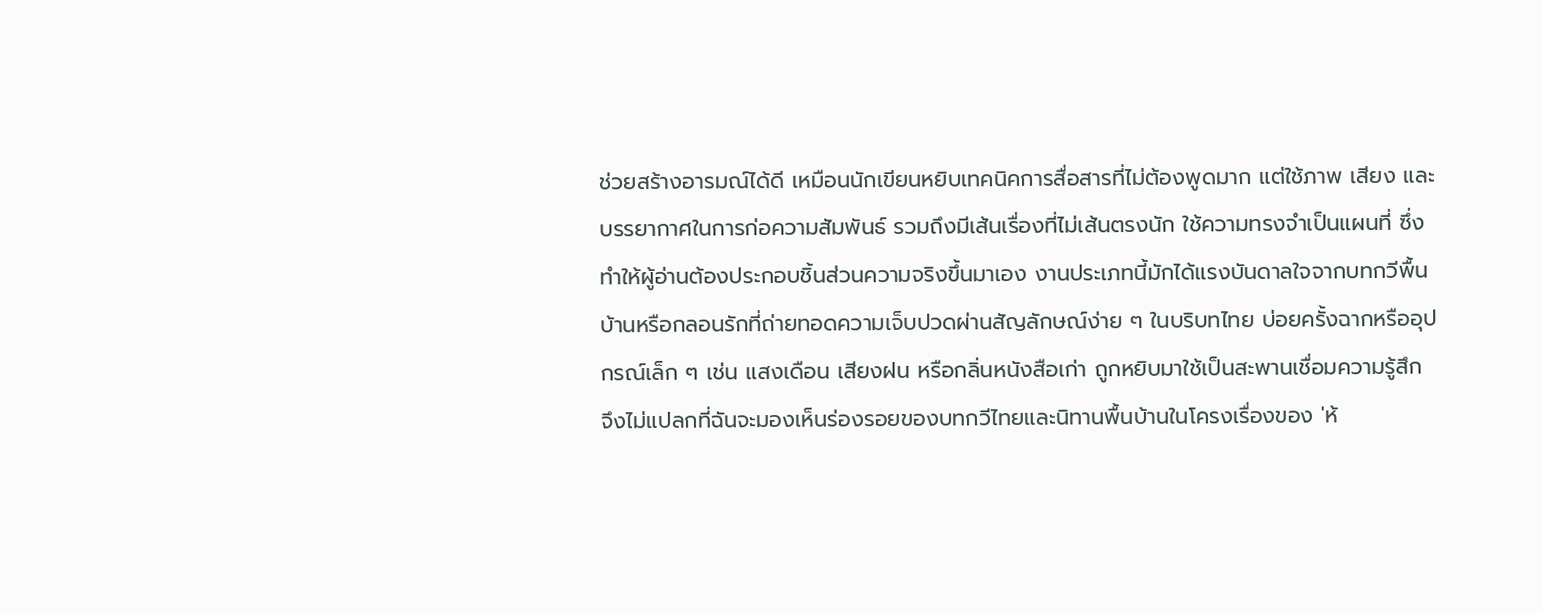ช่วยสร้างอารมณ์ได้ดี เหมือนนักเขียนหยิบเทคนิคการสื่อสารที่ไม่ต้องพูดมาก แต่ใช้ภาพ เสียง และบรรยากาศในการก่อความสัมพันธ์ รวมถึงมีเส้นเรื่องที่ไม่เส้นตรงนัก ใช้ความทรงจำเป็นแผนที่ ซึ่งทำให้ผู้อ่านต้องประกอบชิ้นส่วนความจริงขึ้นมาเอง งานประเภทนี้มักได้แรงบันดาลใจจากบทกวีพื้นบ้านหรือกลอนรักที่ถ่ายทอดความเจ็บปวดผ่านสัญลักษณ์ง่าย ๆ ในบริบทไทย บ่อยครั้งฉากหรืออุปกรณ์เล็ก ๆ เช่น แสงเดือน เสียงฝน หรือกลิ่นหนังสือเก่า ถูกหยิบมาใช้เป็นสะพานเชื่อมความรู้สึก จึงไม่แปลกที่ฉันจะมองเห็นร่องรอยของบทกวีไทยและนิทานพื้นบ้านในโครงเรื่องของ 'ห้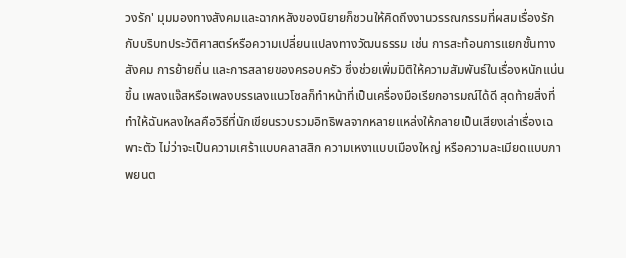วงรัก' มุมมองทางสังคมและฉากหลังของนิยายก็ชวนให้คิดถึงงานวรรณกรรมที่ผสมเรื่องรักกับบริบทประวัติศาสตร์หรือความเปลี่ยนแปลงทางวัฒนธรรม เช่น การสะท้อนการแยกชั้นทางสังคม การย้ายถิ่น และการสลายของครอบครัว ซึ่งช่วยเพิ่มมิติให้ความสัมพันธ์ในเรื่องหนักแน่นขึ้น เพลงแจ๊สหรือเพลงบรรเลงแนวโซลก็ทำหน้าที่เป็นเครื่องมือเรียกอารมณ์ได้ดี สุดท้ายสิ่งที่ทำให้ฉันหลงใหลคือวิธีที่นักเขียนรวบรวมอิทธิพลจากหลายแหล่งให้กลายเป็นเสียงเล่าเรื่องเฉพาะตัว ไม่ว่าจะเป็นความเศร้าแบบคลาสสิก ความเหงาแบบเมืองใหญ่ หรือความละเมียดแบบภาพยนต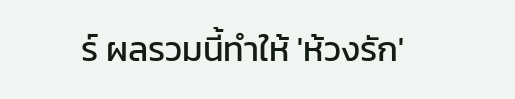ร์ ผลรวมนี้ทำให้ 'ห้วงรัก'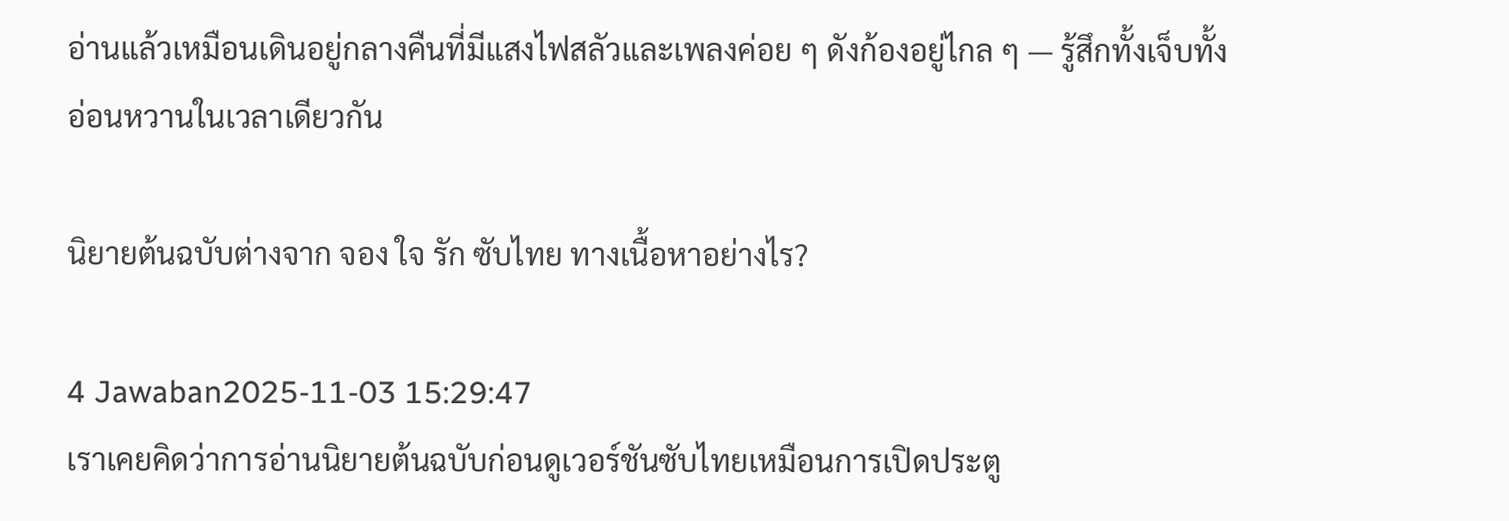อ่านแล้วเหมือนเดินอยู่กลางคืนที่มีแสงไฟสลัวและเพลงค่อย ๆ ดังก้องอยู่ไกล ๆ — รู้สึกทั้งเจ็บทั้งอ่อนหวานในเวลาเดียวกัน

นิยายต้นฉบับต่างจาก จอง ใจ รัก ซับไทย ทางเนื้อหาอย่างไร?

4 Jawaban2025-11-03 15:29:47
เราเคยคิดว่าการอ่านนิยายต้นฉบับก่อนดูเวอร์ชันซับไทยเหมือนการเปิดประตู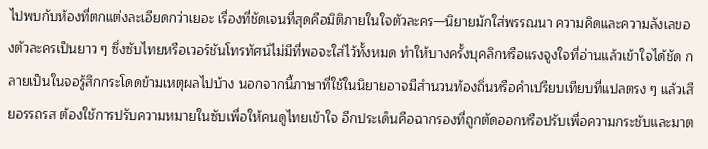ไปพบกับห้องที่ตกแต่งละเอียดกว่าเยอะ เรื่องที่ชัดเจนที่สุดคือมิติภายในใจตัวละคร—นิยายมักใส่พรรณนา ความคิดและความลังเลของตัวละครเป็นยาว ๆ ซึ่งซับไทยหรือเวอร์ชันโทรทัศน์ไม่มีที่พอจะใส่ไว้ทั้งหมด ทำให้บางครั้งบุคลิกหรือแรงจูงใจที่อ่านแล้วเข้าใจได้ชัด กลายเป็นในจอรู้สึกกระโดดข้ามเหตุผลไปบ้าง นอกจากนี้ภาษาที่ใช้ในนิยายอาจมีสำนวนท้องถิ่นหรือคำเปรียบเทียบที่แปลตรง ๆ แล้วเสียอรรถรส ต้องใช้การปรับความหมายในซับเพื่อให้คนดูไทยเข้าใจ อีกประเด็นคือฉากรองที่ถูกตัดออกหรือปรับเพื่อความกระชับและมาต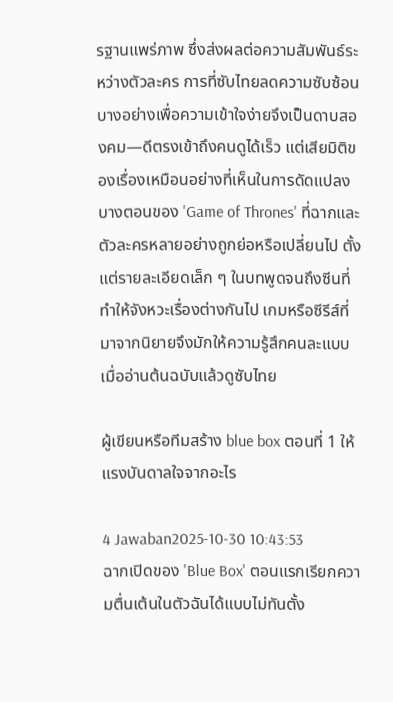รฐานแพร่ภาพ ซึ่งส่งผลต่อความสัมพันธ์ระหว่างตัวละคร การที่ซับไทยลดความซับซ้อนบางอย่างเพื่อความเข้าใจง่ายจึงเป็นดาบสองคม—ดีตรงเข้าถึงคนดูได้เร็ว แต่เสียมิติของเรื่องเหมือนอย่างที่เห็นในการดัดแปลงบางตอนของ 'Game of Thrones' ที่ฉากและตัวละครหลายอย่างถูกย่อหรือเปลี่ยนไป ตั้งแต่รายละเอียดเล็ก ๆ ในบทพูดจนถึงซีนที่ทำให้จังหวะเรื่องต่างกันไป เกมหรือซีรีส์ที่มาจากนิยายจึงมักให้ความรู้สึกคนละแบบเมื่ออ่านต้นฉบับแล้วดูซับไทย

ผู้เขียนหรือทีมสร้าง blue box ตอนที่ 1 ให้แรงบันดาลใจจากอะไร

4 Jawaban2025-10-30 10:43:53
ฉากเปิดของ 'Blue Box' ตอนแรกเรียกความตื่นเต้นในตัวฉันได้แบบไม่ทันตั้ง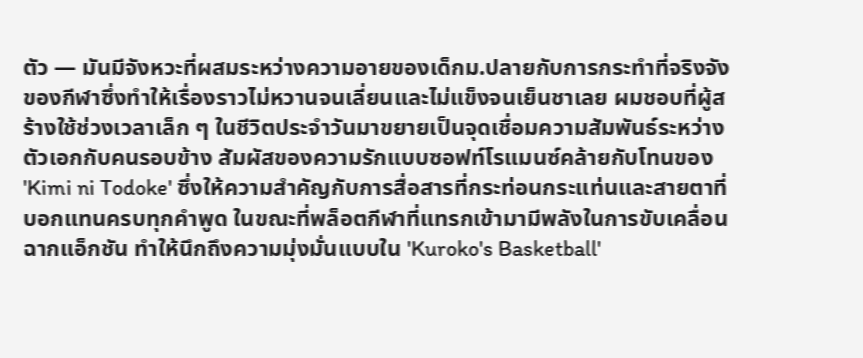ตัว — มันมีจังหวะที่ผสมระหว่างความอายของเด็กม.ปลายกับการกระทำที่จริงจังของกีฬาซึ่งทำให้เรื่องราวไม่หวานจนเลี่ยนและไม่แข็งจนเย็นชาเลย ผมชอบที่ผู้สร้างใช้ช่วงเวลาเล็ก ๆ ในชีวิตประจำวันมาขยายเป็นจุดเชื่อมความสัมพันธ์ระหว่างตัวเอกกับคนรอบข้าง สัมผัสของความรักแบบซอฟท์โรแมนซ์คล้ายกับโทนของ 'Kimi ni Todoke' ซึ่งให้ความสำคัญกับการสื่อสารที่กระท่อนกระแท่นและสายตาที่บอกแทนครบทุกคำพูด ในขณะที่พล็อตกีฬาที่แทรกเข้ามามีพลังในการขับเคลื่อนฉากแอ็กชัน ทำให้นึกถึงความมุ่งมั่นแบบใน 'Kuroko's Basketball'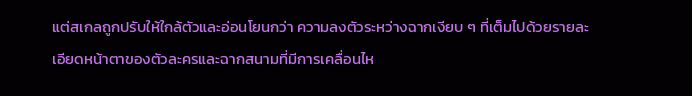แต่สเกลถูกปรับให้ใกล้ตัวและอ่อนโยนกว่า ความลงตัวระหว่างฉากเงียบ ๆ ที่เต็มไปด้วยรายละเอียดหน้าตาของตัวละครและฉากสนามที่มีการเคลื่อนไห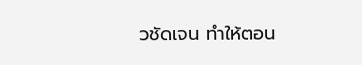วชัดเจน ทำให้ตอน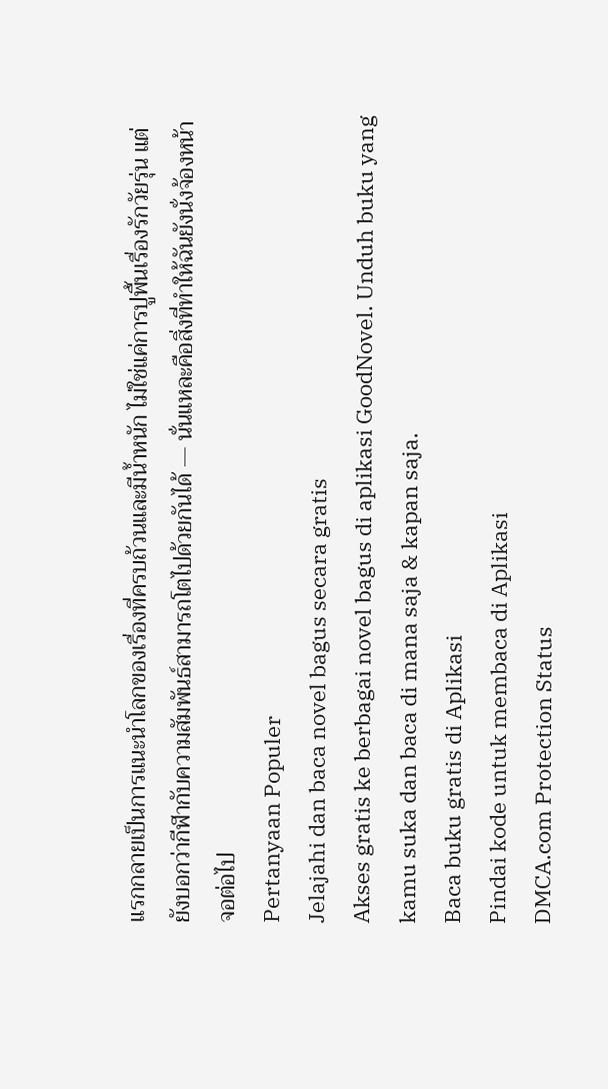แรกกลายเป็นการแนะนำโลกของเรื่องที่ครบถ้วนและมีน้ำหนัก ไม่ใช่แค่การปูพื้นเรื่องรักวัยรุ่น แต่ยังบอกว่ากีฬากับความสัมพันธ์สามารถโตไปด้วยกันได้ — นั่นแหละคือสิ่งที่ทำให้ฉันยังนั่งจ้องหน้าจอต่อไป
Pertanyaan Populer
Jelajahi dan baca novel bagus secara gratis
Akses gratis ke berbagai novel bagus di aplikasi GoodNovel. Unduh buku yang kamu suka dan baca di mana saja & kapan saja.
Baca buku gratis di Aplikasi
Pindai kode untuk membaca di Aplikasi
DMCA.com Protection Status